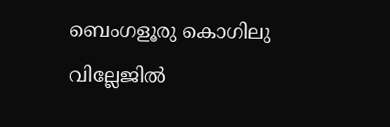ബെംഗളൂരു കൊഗിലു വില്ലേജിൽ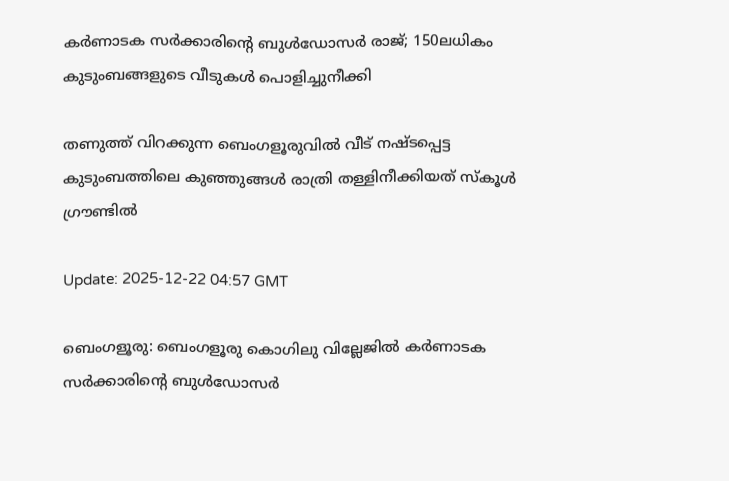കർണാടക സർക്കാരിന്‍റെ ബുൾഡോസർ രാജ്; 150ലധികം കുടുംബങ്ങളുടെ വീടുകൾ പൊളിച്ചുനീക്കി

തണുത്ത് വിറക്കുന്ന ബെംഗളൂരുവിൽ വീട് നഷ്ടപ്പെട്ട കുടുംബത്തിലെ കുഞ്ഞുങ്ങൾ രാത്രി തള്ളിനീക്കിയത് സ്കൂൾ ഗ്രൗണ്ടില്‍

Update: 2025-12-22 04:57 GMT

ബെംഗളൂരു: ബെംഗളൂരു കൊഗിലു വില്ലേജില്‍ കര്‍ണാടക സര്‍ക്കാരിന്റെ ബുള്‍ഡോസര്‍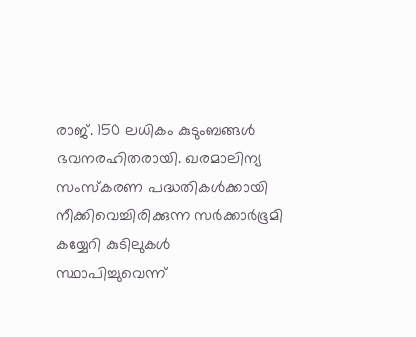രാജ്. 150 ലധികം കുടുംബങ്ങള്‍ ഭവനരഹിതരായി. ഖരമാലിന്യ സംസ്‌കരണ പദ്ധതികള്‍ക്കായി നീക്കിവെച്ചിരിക്കുന്ന സര്‍ക്കാര്‍ഭൂമി കയ്യേറി കുടിലുകള്‍ സ്ഥാപിച്ചുവെന്ന്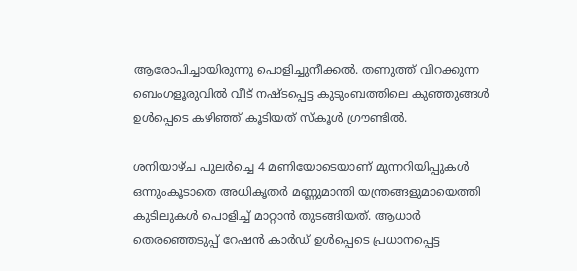ആരോപിച്ചായിരുന്നു പൊളിച്ചുനീക്കല്‍. തണുത്ത് വിറക്കുന്ന ബെംഗളൂരുവില്‍ വീട് നഷ്ടപ്പെട്ട കുടുംബത്തിലെ കുഞ്ഞുങ്ങള്‍ ഉള്‍പ്പെടെ കഴിഞ്ഞ് കൂടിയത് സ്‌കൂള്‍ ഗ്രൗണ്ടില്‍.

ശനിയാഴ്ച പുലര്‍ച്ചെ 4 മണിയോടെയാണ് മുന്നറിയിപ്പുകള്‍ ഒന്നുംകൂടാതെ അധികൃതര്‍ മണ്ണുമാന്തി യന്ത്രങ്ങളുമായെത്തി കുടിലുകള്‍ പൊളിച്ച് മാറ്റാന്‍ തുടങ്ങിയത്. ആധാര്‍ തെരഞ്ഞെടുപ്പ് റേഷന്‍ കാര്‍ഡ് ഉള്‍പ്പെടെ പ്രധാനപ്പെട്ട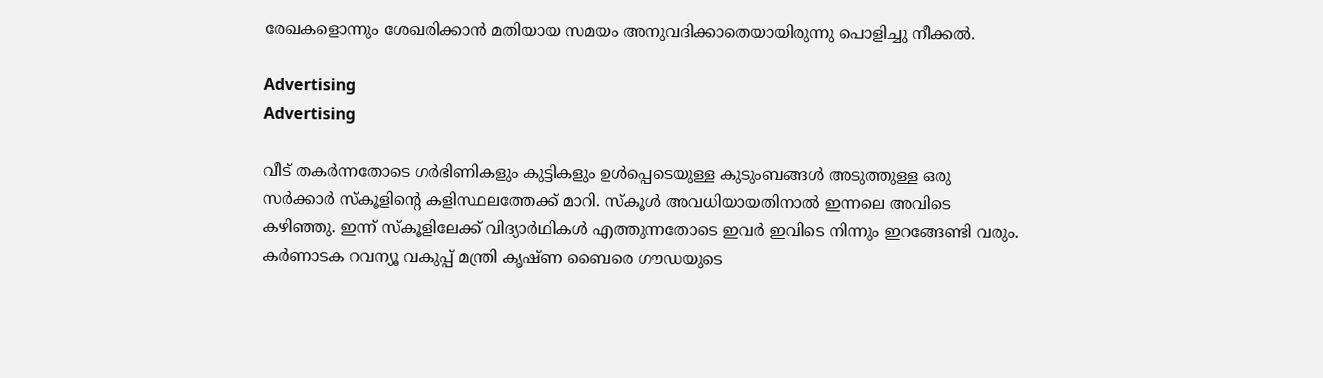രേഖകളൊന്നും ശേഖരിക്കാന്‍ മതിയായ സമയം അനുവദിക്കാതെയായിരുന്നു പൊളിച്ചു നീക്കല്‍.

Advertising
Advertising

വീട് തകര്‍ന്നതോടെ ഗര്‍ഭിണികളും കുട്ടികളും ഉള്‍പ്പെടെയുള്ള കുടുംബങ്ങള്‍ അടുത്തുള്ള ഒരു സര്‍ക്കാര്‍ സ്‌കൂളിന്റെ കളിസ്ഥലത്തേക്ക് മാറി. സ്‌കൂള്‍ അവധിയായതിനാല്‍ ഇന്നലെ അവിടെ കഴിഞ്ഞു. ഇന്ന് സ്‌കൂളിലേക്ക് വിദ്യാര്‍ഥികള്‍ എത്തുന്നതോടെ ഇവര്‍ ഇവിടെ നിന്നും ഇറങ്ങേണ്ടി വരും. കര്‍ണാടക റവന്യൂ വകുപ്പ് മന്ത്രി കൃഷ്ണ ബൈരെ ഗൗഡയുടെ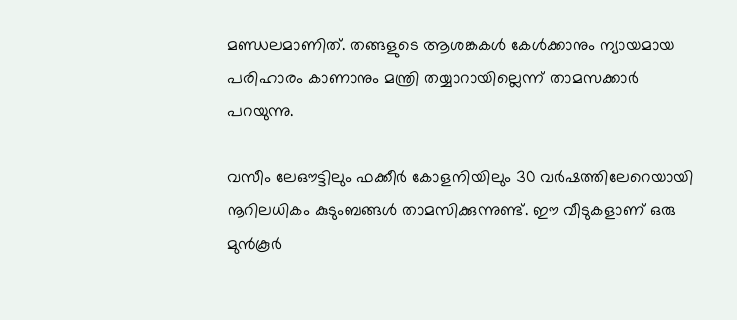മണ്ഡലമാണിത്. തങ്ങളുടെ ആശങ്കകള്‍ കേള്‍ക്കാനും ന്യായമായ പരിഹാരം കാണാനും മന്ത്രി തയ്യാറായില്ലെന്ന് താമസക്കാര്‍ പറയുന്നു.

വസീം ലേഔട്ടിലും ഫക്കീര്‍ കോളനിയിലും 30 വര്‍ഷത്തിലേറെയായി നൂറിലധികം കുടുംബങ്ങള്‍ താമസിക്കുന്നുണ്ട്. ഈ വീടുകളാണ് ഒരു മുന്‍കൂര്‍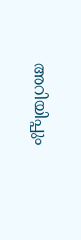അറിയിപ്പും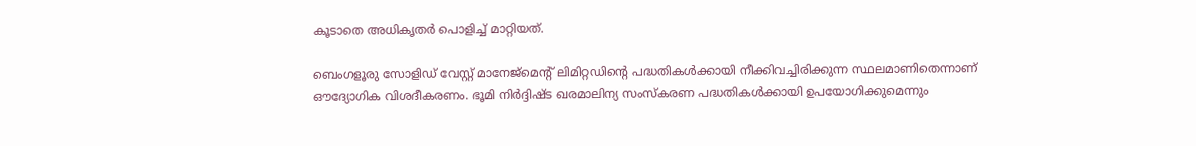കൂടാതെ അധികൃതര്‍ പൊളിച്ച് മാറ്റിയത്.

ബെംഗളൂരു സോളിഡ് വേസ്റ്റ് മാനേജ്‌മെന്റ് ലിമിറ്റഡിന്റെ പദ്ധതികള്‍ക്കായി നീക്കിവച്ചിരിക്കുന്ന സ്ഥലമാണിതെന്നാണ് ഔദ്യോഗിക വിശദീകരണം. ഭൂമി നിര്‍ദ്ദിഷ്ട ഖരമാലിന്യ സംസ്‌കരണ പദ്ധതികള്‍ക്കായി ഉപയോഗിക്കുമെന്നും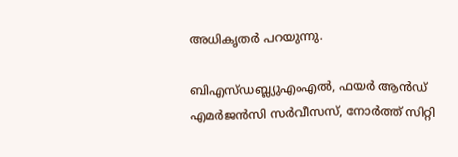അധികൃതര്‍ പറയുന്നു.

ബിഎസ്ഡബ്ല്യുഎംഎല്‍, ഫയര്‍ ആന്‍ഡ് എമര്‍ജന്‍സി സര്‍വീസസ്, നോര്‍ത്ത് സിറ്റി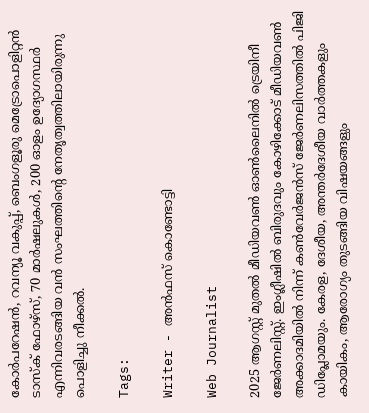കോര്‍പറേഷന്‍, റവന്യൂ വകുപ്പ്, ബെംഗളൂരു മെട്രോപൊളിറ്റന്‍ ടാസ്‌ക് ഫോഴ്സ്, 70 മാര്‍ഷലുകള്‍, 200 ഓളം ഉദ്യോഗസ്ഥര്‍ എന്നിവരടങ്ങിയ വന്‍ സംഘത്തിന്റെ നേതൃത്വത്തിലായിരുന്നു പൊളിച്ചു നീക്കല്‍.

Tags:

Writer - അൻഫസ് കൊണ്ടോട്ടി

Web Journalist

2025 ആഗസ്റ്റ് മുതൽ മീഡിയവൺ ഓൺലൈനിൽ ട്രെയിനീ ജേർണലിസ്റ്റ്. ഇംഗ്ലീഷിൽ ബിരുദവും കോഴിക്കോട് മീഡിയവൺ അക്കാദമിയിൽ നിന്ന് കൺവേർജൻസ് ജേർണലിസത്തിൽ പിജി ഡിപ്ലോമയും. കേരള, ദേശീയ, അന്തർദേശീയ വാർത്തകളും കായികം, ആരോഗ്യം തുടങ്ങിയ വിഷയങ്ങളും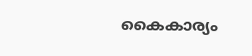കൈകാര്യം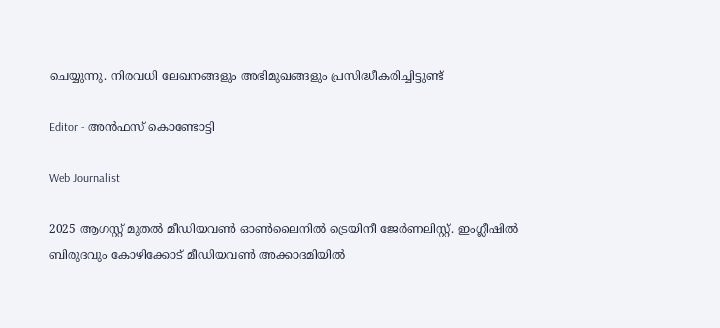ചെയ്യുന്നു. നിരവധി ലേഖനങ്ങളും അഭിമുഖങ്ങളും പ്രസിദ്ധീകരിച്ചിട്ടുണ്ട്

Editor - അൻഫസ് കൊണ്ടോട്ടി

Web Journalist

2025 ആഗസ്റ്റ് മുതൽ മീഡിയവൺ ഓൺലൈനിൽ ട്രെയിനീ ജേർണലിസ്റ്റ്. ഇംഗ്ലീഷിൽ ബിരുദവും കോഴിക്കോട് മീഡിയവൺ അക്കാദമിയിൽ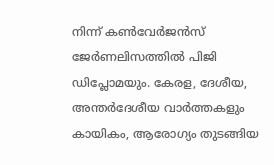നിന്ന് കൺവേർജൻസ് ജേർണലിസത്തിൽ പിജി ഡിപ്ലോമയും. കേരള, ദേശീയ, അന്തർദേശീയ വാർത്തകളും കായികം, ആരോഗ്യം തുടങ്ങിയ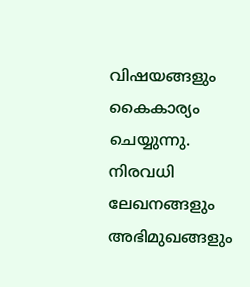വിഷയങ്ങളും കൈകാര്യം ചെയ്യുന്നു. നിരവധി ലേഖനങ്ങളും അഭിമുഖങ്ങളും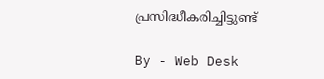പ്രസിദ്ധീകരിച്ചിട്ടുണ്ട്

By - Web Desk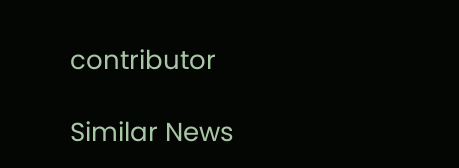contributor

Similar News